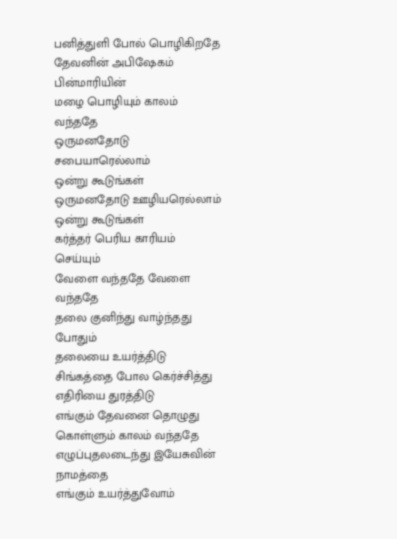பனித்துளி போல் பொழிகிறதே
தேவனின் அபிஷேகம் பின்மாரியின்
மழை பொழியும் காலம் வந்ததே
ஒருமனதோடு சபையாரெல்லாம்
ஒன்று கூடுங்கள்
ஒருமனதோடு ஊழியரெல்லாம்
ஒன்று கூடுங்கள்
கர்த்தர் பெரிய காரியம் செய்யும்
வேளை வந்ததே வேளை வந்ததே
தலை குனிந்து வாழ்ந்தது போதும்
தலையை உயர்த்திடு
சிங்கத்தை போல கெர்ச்சித்து
எதிரியை துரத்திடு
எங்கும் தேவனை தொழுது
கொள்ளும் காலம் வந்ததே
எழுப்புதலடைந்து இயேசுவின் நாமத்தை
எங்கும் உயர்த்துவோம்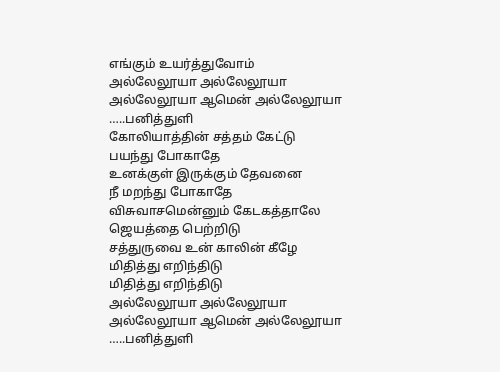எங்கும் உயர்த்துவோம்
அல்லேலூயா அல்லேலூயா
அல்லேலூயா ஆமென் அல்லேலூயா
…..பனித்துளி
கோலியாத்தின் சத்தம் கேட்டு
பயந்து போகாதே
உனக்குள் இருக்கும் தேவனை
நீ மறந்து போகாதே
விசுவாசமென்னும் கேடகத்தாலே
ஜெயத்தை பெற்றிடு
சத்துருவை உன் காலின் கீழே
மிதித்து எறிந்திடு
மிதித்து எறிந்திடு
அல்லேலூயா அல்லேலூயா
அல்லேலூயா ஆமென் அல்லேலூயா
…..பனித்துளி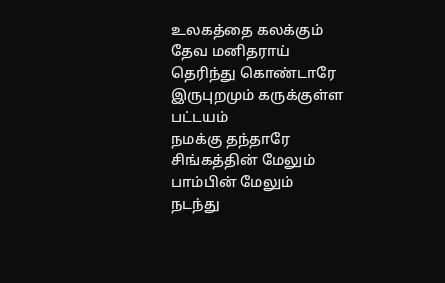உலகத்தை கலக்கும் தேவ மனிதராய்
தெரிந்து கொண்டாரே
இருபுறமும் கருக்குள்ள பட்டயம்
நமக்கு தந்தாரே
சிங்கத்தின் மேலும் பாம்பின் மேலும்
நடந்து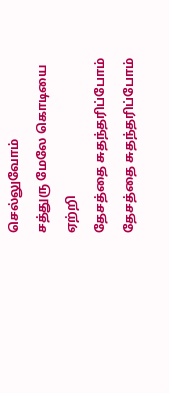செல்லுவோம்
சத்துரு மேலே கொடியை ஏற்றி
தேசத்தை சுதந்தரிப்போம்
தேசத்தை சுதந்தரிப்போம்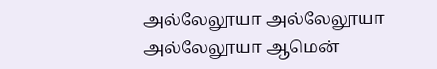அல்லேலூயா அல்லேலூயா
அல்லேலூயா ஆமென்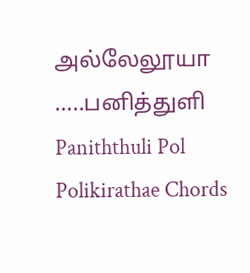அல்லேலூயா
…..பனித்துளி
Paniththuli Pol Polikirathae Chords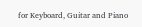for Keyboard, Guitar and Piano